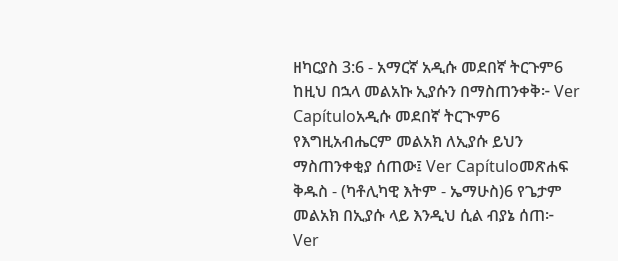ዘካርያስ 3:6 - አማርኛ አዲሱ መደበኛ ትርጉም6 ከዚህ በኋላ መልአኩ ኢያሱን በማስጠንቀቅ፦ Ver Capítuloአዲሱ መደበኛ ትርጒም6 የእግዚአብሔርም መልአክ ለኢያሱ ይህን ማስጠንቀቂያ ሰጠው፤ Ver Capítuloመጽሐፍ ቅዱስ - (ካቶሊካዊ እትም - ኤማሁስ)6 የጌታም መልአክ በኢያሱ ላይ እንዲህ ሲል ብያኔ ሰጠ፦ Ver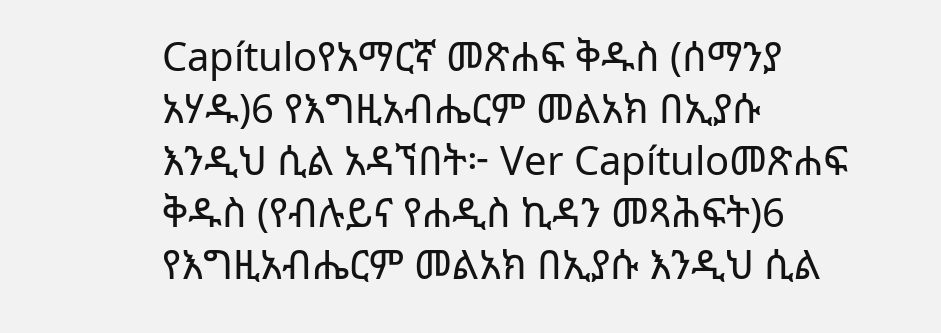Capítuloየአማርኛ መጽሐፍ ቅዱስ (ሰማንያ አሃዱ)6 የእግዚአብሔርም መልአክ በኢያሱ እንዲህ ሲል አዳኘበት፦ Ver Capítuloመጽሐፍ ቅዱስ (የብሉይና የሐዲስ ኪዳን መጻሕፍት)6 የእግዚአብሔርም መልአክ በኢያሱ እንዲህ ሲል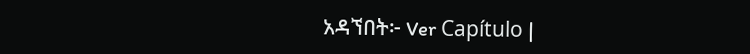አዳኘበት፦ Ver Capítulo |